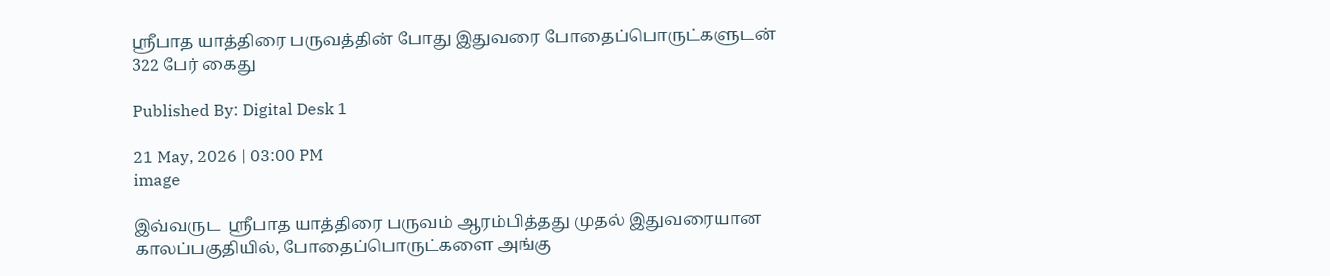ஸ்ரீபாத யாத்திரை பருவத்தின் போது இதுவரை போதைப்பொருட்களுடன் 322 பேர் கைது

Published By: Digital Desk 1

21 May, 2026 | 03:00 PM
image

இவ்வருட  ஸ்ரீபாத யாத்திரை பருவம் ஆரம்பித்தது முதல் இதுவரையான காலப்பகுதியில், போதைப்பொருட்களை அங்கு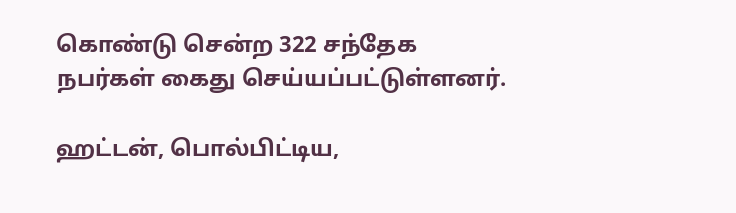கொண்டு சென்ற 322 சந்தேக நபர்கள் கைது செய்யப்பட்டுள்ளனர்.

ஹட்டன், பொல்பிட்டிய,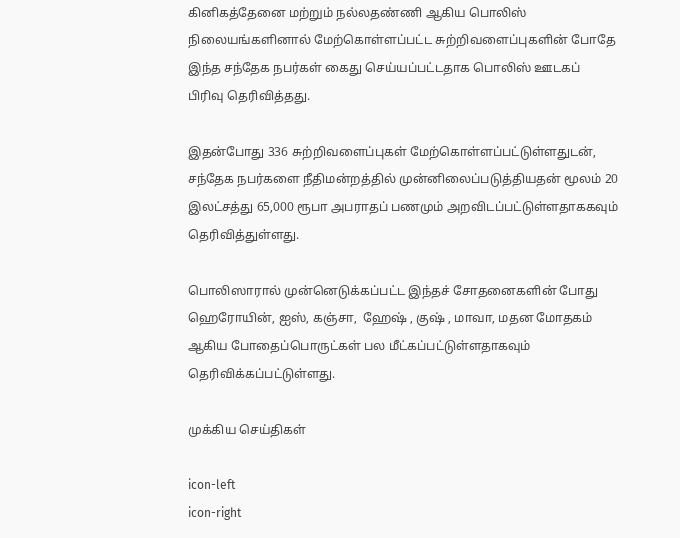கினிகத்தேனை மற்றும் நல்லதண்ணி ஆகிய பொலிஸ் நிலையங்களினால் மேற்கொள்ளப்பட்ட சுற்றிவளைப்புகளின் போதே இந்த சந்தேக நபர்கள் கைது செய்யப்பட்டதாக பொலிஸ் ஊடகப் பிரிவு தெரிவித்தது.

இதன்போது 336 சுற்றிவளைப்புகள் மேற்கொள்ளப்பட்டுள்ளதுடன், சந்தேக நபர்களை நீதிமன்றத்தில் முன்னிலைப்படுத்தியதன் மூலம் 20 இலட்சத்து 65,000 ரூபா அபராதப் பணமும் அறவிடப்பட்டுள்ளதாககவும் தெரிவித்துள்ளது.

பொலிஸாரால் முன்னெடுக்கப்பட்ட இந்தச் சோதனைகளின் போது ஹெரோயின், ஐஸ், கஞ்சா,  ஹேஷ் , குஷ் , மாவா, மதன மோதகம்  ஆகிய போதைப்பொருட்கள் பல மீட்கப்பட்டுள்ளதாகவும் தெரிவிக்கப்பட்டுள்ளது.

முக்கிய செய்திகள்

icon-left
icon-right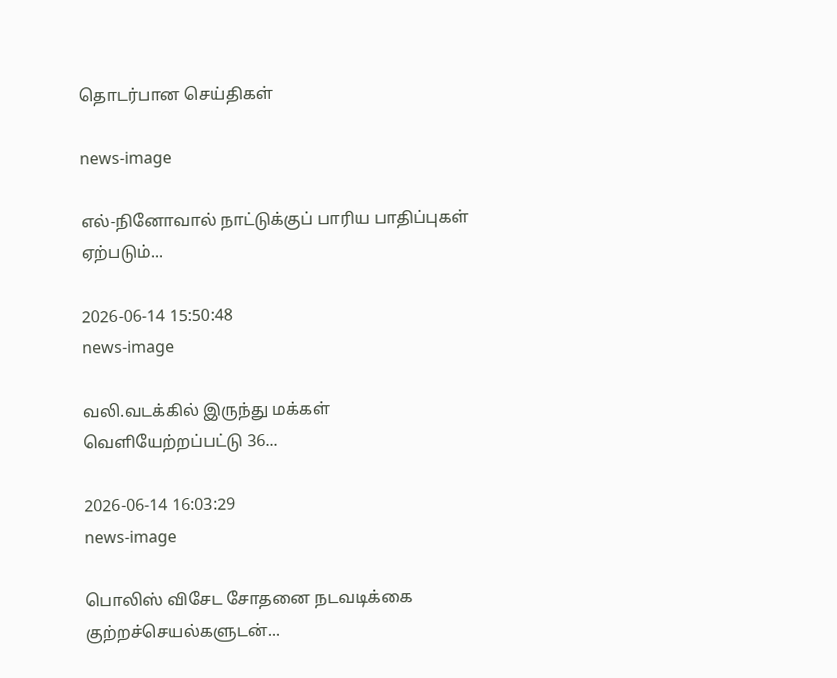தொடர்பான செய்திகள்

news-image

எல்-நினோவால் நாட்டுக்குப் பாரிய பாதிப்புகள் ஏற்படும்...

2026-06-14 15:50:48
news-image

வலி.வடக்கில் இருந்து மக்கள் வெளியேற்றப்பட்டு 36...

2026-06-14 16:03:29
news-image

பொலிஸ் விசேட சோதனை நடவடிக்கை குற்றச்செயல்களுடன்...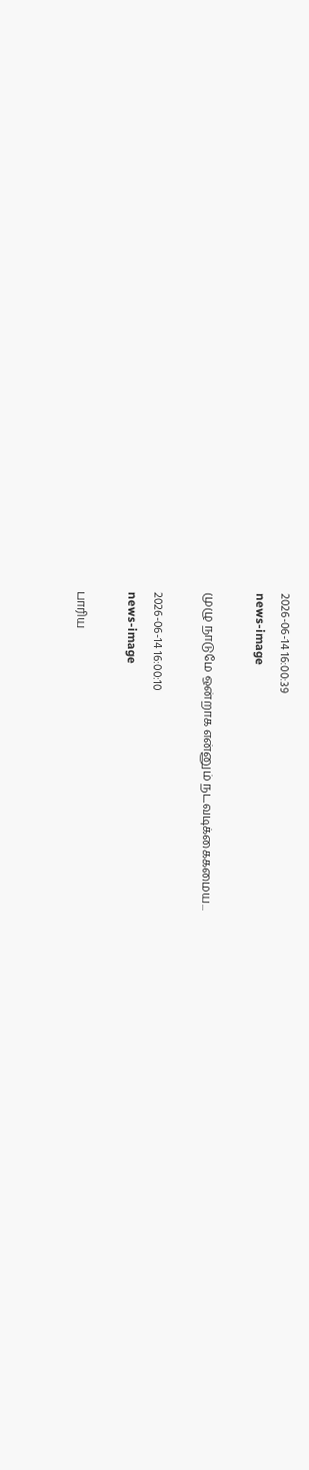2026-06-14 16:00:39
news-image

முழு நாடுமே ஒன்றாக என்னும் நடவடிக்கைகமைய...

2026-06-14 16:00:10
news-image

பாரிய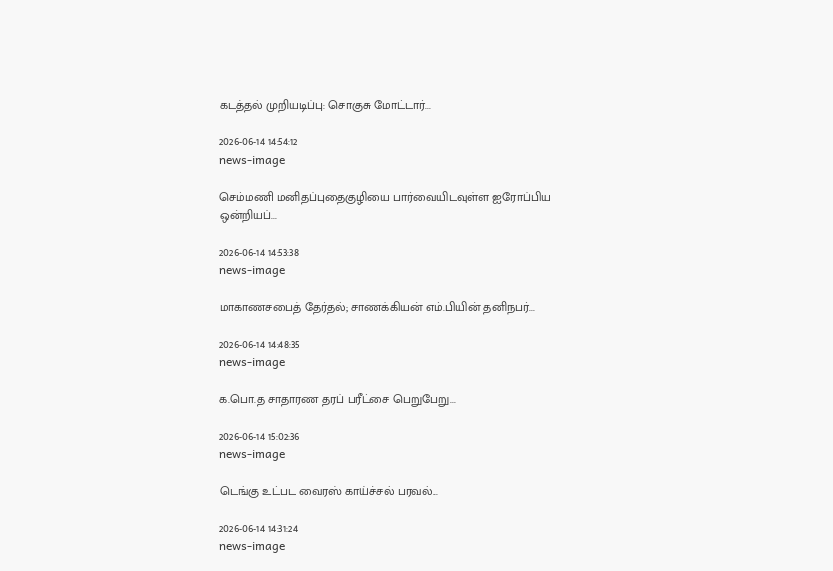கடத்தல் முறியடிப்பு: சொகுசு மோட்டார்...

2026-06-14 14:54:12
news-image

செம்மணி மனிதப்புதைகுழியை பார்வையிடவுள்ள ஐரோப்பிய ஒன்றியப்...

2026-06-14 14:53:38
news-image

மாகாணசபைத் தேர்தல்; சாணக்கியன் எம்.பியின் தனிநபர்...

2026-06-14 14:48:35
news-image

க.பொ.த சாதாரண தரப் பரீட்சை பெறுபேறு...

2026-06-14 15:02:36
news-image

டெங்கு உட்பட வைரஸ் காய்ச்சல் பரவல்...

2026-06-14 14:31:24
news-image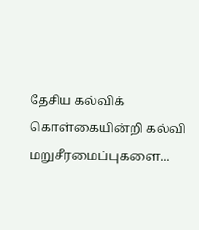தேசிய கல்விக் கொள்கையின்றி கல்வி மறுசீரமைப்புகளை...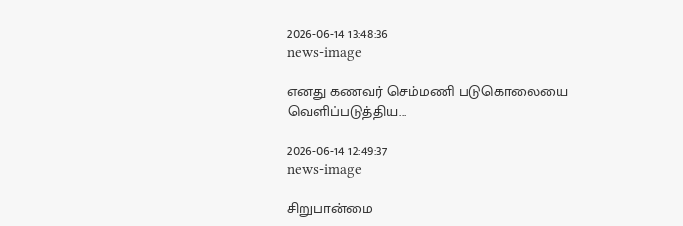2026-06-14 13:48:36
news-image

எனது கணவர் செம்மணி படுகொலையை வெளிப்படுத்திய...

2026-06-14 12:49:37
news-image

சிறுபான்மை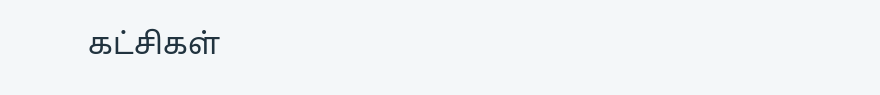கட்சிகள்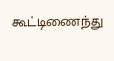கூட்டிணைந்து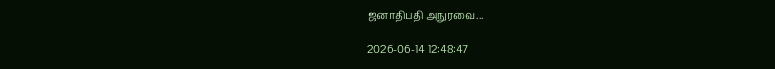ஜனாதிபதி அநுரவை...

2026-06-14 12:48:47